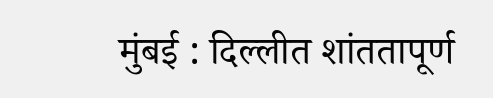मुंबई : दिल्लीत शांततापूर्ण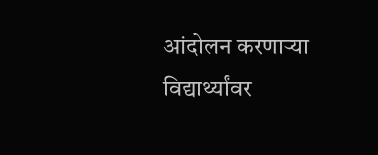आंदोलन करणाऱ्या विद्यार्थ्यांवर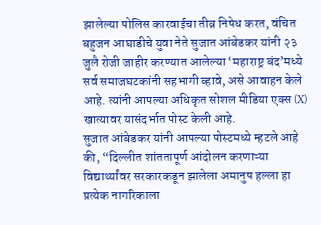झालेल्या पोलिस कारवाईचा तीव्र निषेध करत, वंचित बहुजन आघाडीचे युवा नेते सुजात आंबेडकर यांनी २३ जुलै रोजी जाहीर करण्यात आलेल्या ‘महाराष्ट्र बंद’मध्ये सर्व समाजघटकांनी सहभागी व्हावे, असे आवाहन केले आहे. त्यांनी आपल्या अधिकृत सोशल मीडिया एक्स (X) खात्यावर यासंदर्भात पोस्ट केली आहे.
सुजात आंबेडकर यांनी आपल्या पोस्टमध्ये म्हटले आहे की, “दिल्लीत शांततापूर्ण आंदोलन करणाऱ्या विद्यार्थ्यांवर सरकारकडून झालेला अमानुष हल्ला हा प्रत्येक नागरिकाला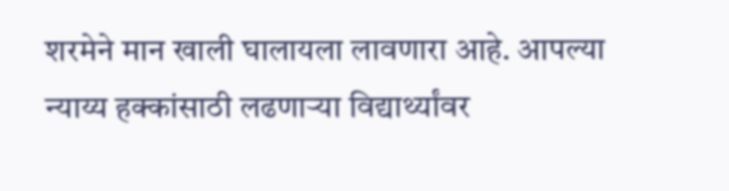शरमेने मान खाली घालायला लावणारा आहे. आपल्या न्याय्य हक्कांसाठी लढणाऱ्या विद्यार्थ्यांवर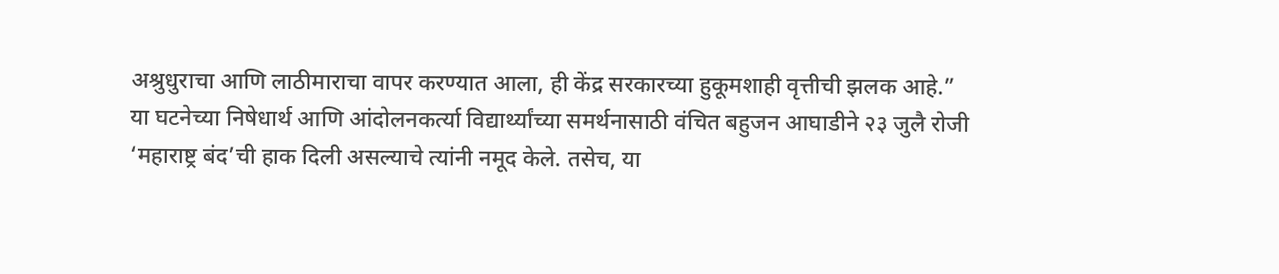अश्रुधुराचा आणि लाठीमाराचा वापर करण्यात आला, ही केंद्र सरकारच्या हुकूमशाही वृत्तीची झलक आहे.”
या घटनेच्या निषेधार्थ आणि आंदोलनकर्त्या विद्यार्थ्यांच्या समर्थनासाठी वंचित बहुजन आघाडीने २३ जुलै रोजी ‘महाराष्ट्र बंद’ची हाक दिली असल्याचे त्यांनी नमूद केले. तसेच, या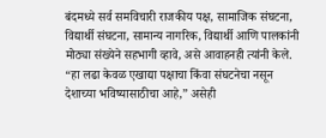बंदमध्ये सर्व समविचारी राजकीय पक्ष, सामाजिक संघटना, विद्यार्थी संघटना, सामान्य नागरिक, विद्यार्थी आणि पालकांनी मोठ्या संख्येने सहभागी व्हावे, असे आवाहनही त्यांनी केले.
“हा लढा केवळ एखाद्या पक्षाचा किंवा संघटनेचा नसून देशाच्या भविष्यासाठीचा आहे,” असेही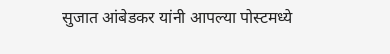सुजात आंबेडकर यांनी आपल्या पोस्टमध्ये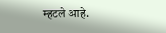म्हटले आहे.